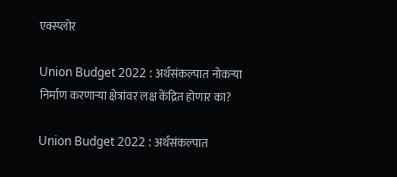एक्स्प्लोर

Union Budget 2022 : अर्थसंकल्पात नोकऱ्या निर्माण करणाऱ्या क्षेत्रांवर लक्ष केंद्रित होणार का?

Union Budget 2022 : अर्थसंकल्पात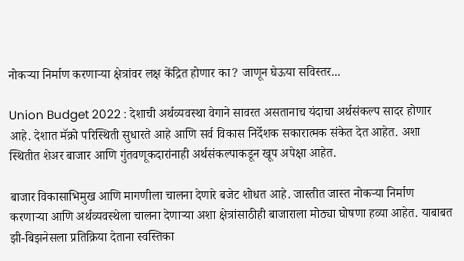नोकऱ्या निर्माण करणाऱ्या क्षेत्रांवर लक्ष केंद्रित होणार का? जाणून घेऊया सविस्तर...

Union Budget 2022 : देशाची अर्थव्यवस्था वेगाने सावरत असतानाच यंदाचा अर्थसंकल्प सादर होणार आहे. देशात मॅक्रो परिस्थिती सुधारते आहे आणि सर्व विकास निर्देशक सकारात्मक संकेत देत आहेत. अशा स्थितीत शेअर बाजार आणि गुंतवणूकदारांनाही अर्थसंकल्पाकडून खूप अपेक्षा आहेत.

बाजार विकासाभिमुख आणि मागणीला चालना देणारे बजेट शोधत आहे. जास्तीत जास्त नोकऱ्या निर्माण करणाऱ्या आणि अर्थव्यवस्थेला चालना देणाऱ्या अशा क्षेत्रांसाठीही बाजाराला मोठ्या घोषणा हव्या आहेत. याबाबत झी-बिझनेसला प्रतिक्रिया देताना स्वस्तिका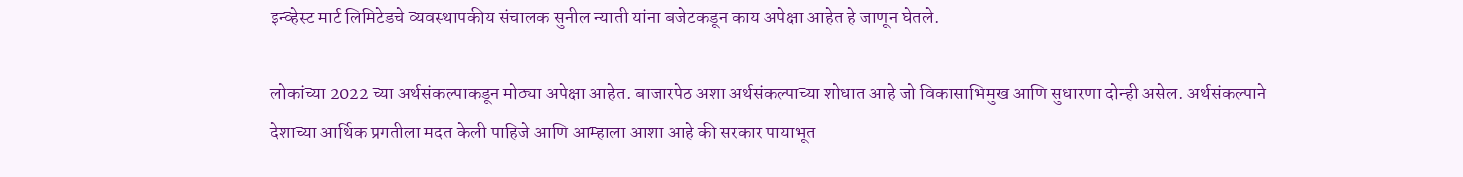इन्व्हेस्ट मार्ट लिमिटेडचे व्यवस्थापकीय संचालक सुनील न्याती यांना बजेटकडून काय अपेक्षा आहेत हे जाणून घेतले.

लोकांच्या 2022 च्या अर्थसंकल्पाकडून मोठ्या अपेक्षा आहेत. बाजारपेठ अशा अर्थसंकल्पाच्या शोधात आहे जो विकासाभिमुख आणि सुधारणा दोन्ही असेल. अर्थसंकल्पाने देशाच्या आर्थिक प्रगतीला मदत केली पाहिजे आणि आम्हाला आशा आहे की सरकार पायाभूत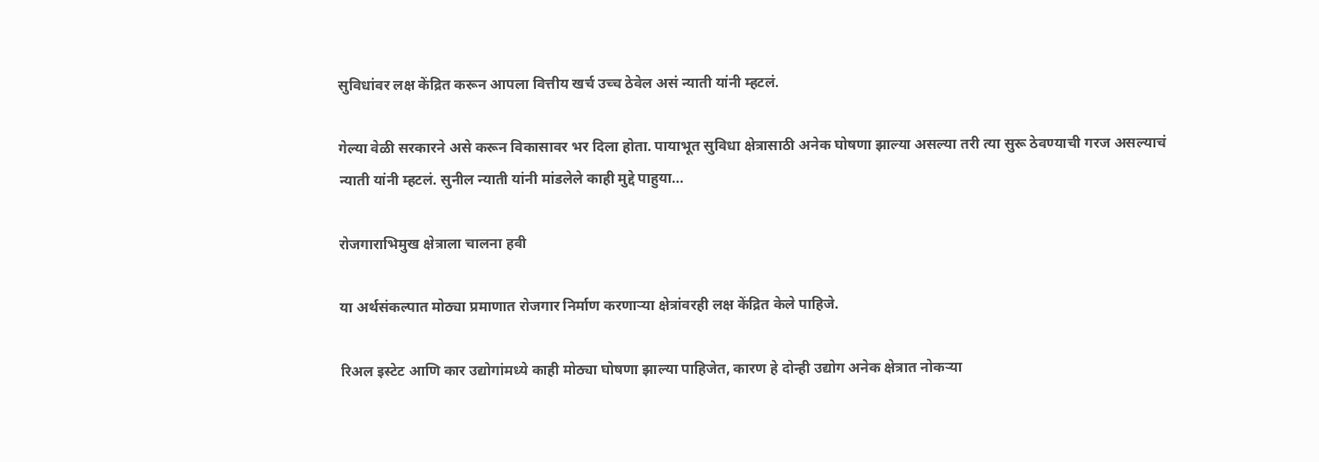सुविधांवर लक्ष केंद्रित करून आपला वित्तीय खर्च उच्च ठेवेल असं न्याती यांनी म्हटलं.

गेल्या वेळी सरकारने असे करून विकासावर भर दिला होता. पायाभूत सुविधा क्षेत्रासाठी अनेक घोषणा झाल्या असल्या तरी त्या सुरू ठेवण्याची गरज असल्याचं न्याती यांनी म्हटलं. सुनील न्याती यांनी मांडलेले काही मुद्दे पाहुया...

रोजगाराभिमुख क्षेत्राला चालना हवी

या अर्थसंकल्पात मोठ्या प्रमाणात रोजगार निर्माण करणाऱ्या क्षेत्रांवरही लक्ष केंद्रित केले पाहिजे.

रिअल इस्टेट आणि कार उद्योगांमध्ये काही मोठ्या घोषणा झाल्या पाहिजेत, कारण हे दोन्ही उद्योग अनेक क्षेत्रात नोकऱ्या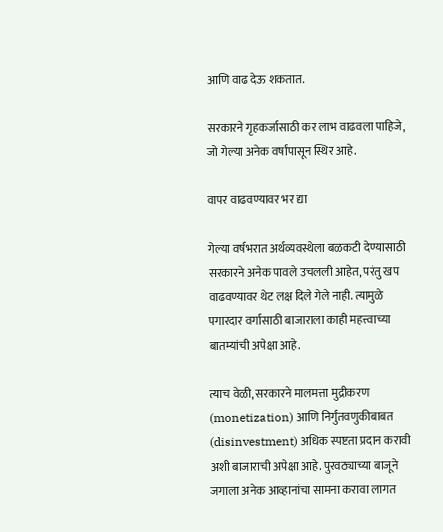आणि वाढ देऊ शकतात.

सरकारने गृहकर्जासाठी कर लाभ वाढवला पाहिजे, जो गेल्या अनेक वर्षांपासून स्थिर आहे.

वापर वाढवण्यावर भर द्या

गेल्या वर्षभरात अर्थव्यवस्थेला बळकटी देण्यासाठी सरकारने अनेक पावले उचलली आहेत, परंतु खप वाढवण्यावर थेट लक्ष दिले गेले नाही. त्यामुळे पगारदार वर्गासाठी बाजाराला काही महत्त्वाच्या बातम्यांची अपेक्षा आहे.

त्याच वेळी, सरकारने मालमत्ता मुद्रीकरण (monetization) आणि निर्गुंतवणुकीबाबत (disinvestment) अधिक स्पष्टता प्रदान करावी अशी बाजाराची अपेक्षा आहे. पुरवठ्याच्या बाजूने जगाला अनेक आव्हानांचा सामना करावा लागत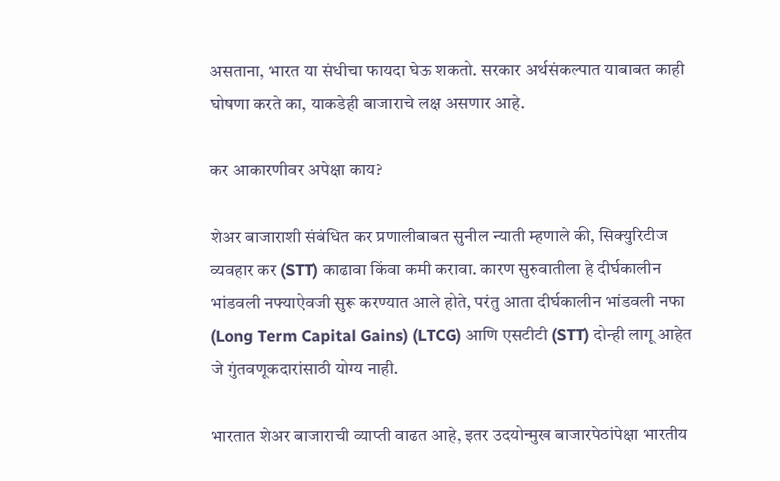असताना, भारत या संधीचा फायदा घेऊ शकतो. सरकार अर्थसंकल्पात याबाबत काही घोषणा करते का, याकडेही बाजाराचे लक्ष असणार आहे.

कर आकारणीवर अपेक्षा काय?

शेअर बाजाराशी संबंधित कर प्रणालीबाबत सुनील न्याती म्हणाले की, सिक्युरिटीज व्यवहार कर (STT) काढावा किंवा कमी करावा. कारण सुरुवातीला हे दीर्घकालीन भांडवली नफ्याऐवजी सुरू करण्यात आले होते, परंतु आता दीर्घकालीन भांडवली नफा (Long Term Capital Gains) (LTCG) आणि एसटीटी (STT) दोन्ही लागू आहेत जे गुंतवणूकदारांसाठी योग्य नाही.

भारतात शेअर बाजाराची व्याप्ती वाढत आहे, इतर उदयोन्मुख बाजारपेठांपेक्षा भारतीय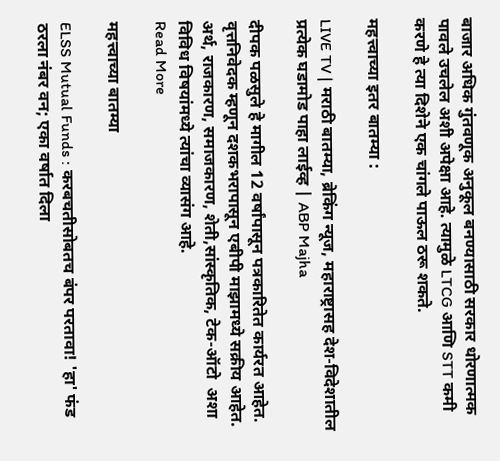बाजार अधिक गुंतवणूक अनुकूल बनण्यासाठी सरकार धोरणात्मक पावले उचलेल अशी अपेक्षा आहे. त्यामुळे LTCG आणि STT कमी करणे हे त्या दिशेने एक चांगले पाऊल ठरू शकते.

महत्त्वाच्या इतर बातम्या :

LIVE TV | मराठी बातम्या, ब्रेकिंग न्यूज, महाराष्ट्रासह देश-विदेशातील प्रत्येक घडामोड पाहा लाईव्ह | ABP Majha

दीपक पळसुले हे मागील 12 वर्षांपासून पत्रकारितेत कार्यरत आहेत. वृत्तनिवेदक म्हणून दशकभरापासून एबीपी माझामध्ये सक्रीय आहेत.  अर्थ, राजकारण, समाजकारण, शेती,सांस्कृतिक, टेक-ऑटो  अशा विविध विषयांमध्ये त्यांचा व्यासंग आहे.
Read More

महत्त्वाच्या बातम्या

ELSS Mutual Funds : करबचतीसोबतच बंपर परतावा! 'हा' फंड ठरला नंबर वन; एका वर्षात दिला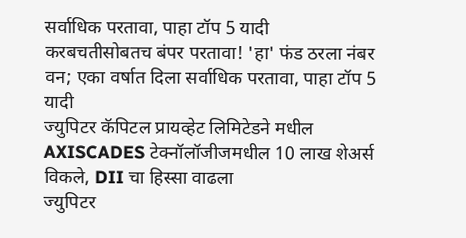सर्वाधिक परतावा, पाहा टॉप 5 यादी
करबचतीसोबतच बंपर परतावा! 'हा' फंड ठरला नंबर वन; एका वर्षात दिला सर्वाधिक परतावा, पाहा टॉप 5 यादी
ज्युपिटर कॅपिटल प्रायव्हेट लिमिटेडने मधील AXISCADES टेक्नॉलॉजीजमधील 10 लाख शेअर्स विकले, DII चा हिस्सा वाढला
ज्युपिटर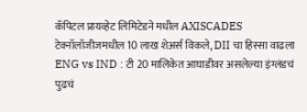कॅपिटल प्रायव्हेट लिमिटेडने मधील AXISCADES टेक्नॉलॉजीजमधील 10 लाख शेअर्स विकले, DII चा हिस्सा वाढला
ENG vs IND : टी 20 मालिकेत आघाडीवर असलेल्या इंग्लंडचं पुढचं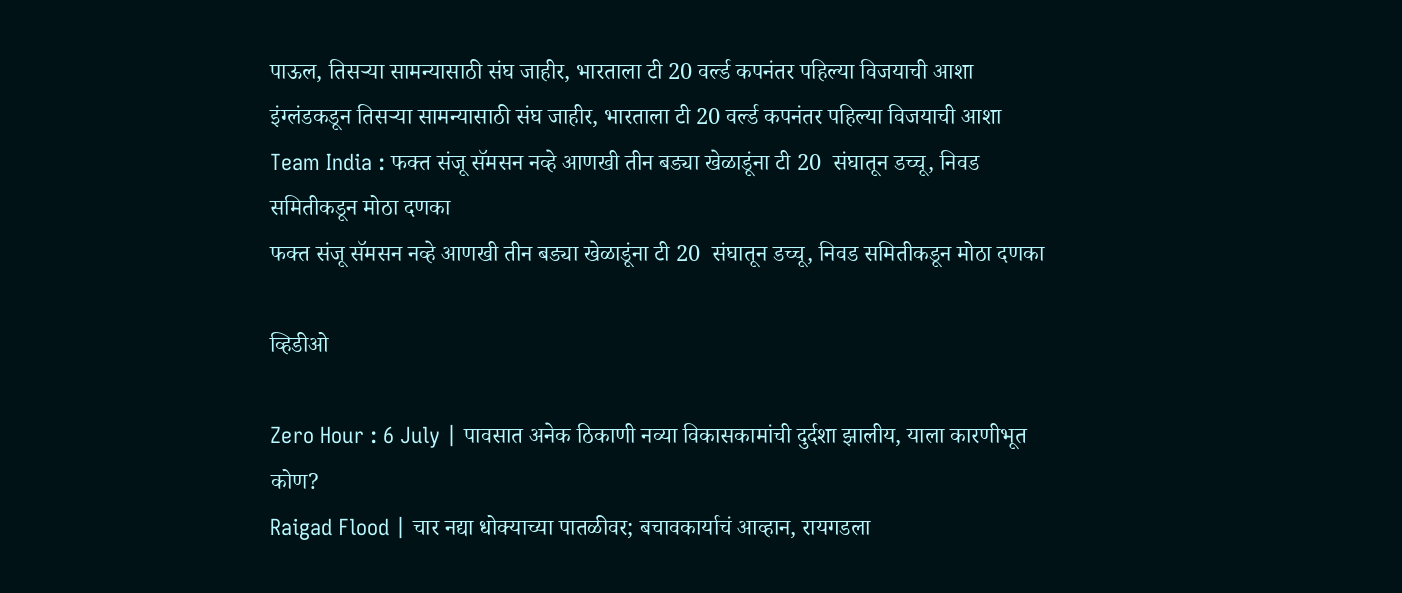पाऊल, तिसऱ्या सामन्यासाठी संघ जाहीर, भारताला टी 20 वर्ल्ड कपनंतर पहिल्या विजयाची आशा
इंग्लंडकडून तिसऱ्या सामन्यासाठी संघ जाहीर, भारताला टी 20 वर्ल्ड कपनंतर पहिल्या विजयाची आशा
Team India : फक्त संजू सॅमसन नव्हे आणखी तीन बड्या खेळाडूंना टी 20  संघातून डच्चू, निवड समितीकडून मोठा दणका
फक्त संजू सॅमसन नव्हे आणखी तीन बड्या खेळाडूंना टी 20  संघातून डच्चू, निवड समितीकडून मोठा दणका

व्हिडीओ

Zero Hour : 6 July | पावसात अनेक ठिकाणी नव्या विकासकामांची दुर्दशा झालीय, याला कारणीभूत कोण?
Raigad Flood | चार नद्या धोक्याच्या पातळीवर; बचावकार्याचं आव्हान, रायगडला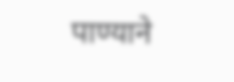पाण्याने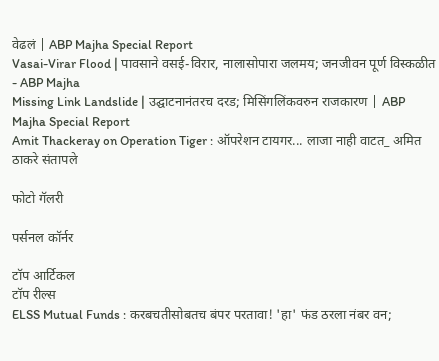वेढलं | ABP Majha Special Report
Vasai-Virar Flood | पावसाने वसई-विरार, नालासोपारा जलमय; जनजीवन पूर्ण विस्कळीत - ABP Majha
Missing Link Landslide | उद्घाटनानंतरच दरड; मिसिंगलिंकवरुन राजकारण | ABP Majha Special Report
Amit Thackeray on Operation Tiger : ऑपरेशन टायगर... लाजा नाही वाटत_ अमित ठाकरे संतापले

फोटो गॅलरी

पर्सनल कॉर्नर

टॉप आर्टिकल
टॉप रील्स
ELSS Mutual Funds : करबचतीसोबतच बंपर परतावा! 'हा' फंड ठरला नंबर वन;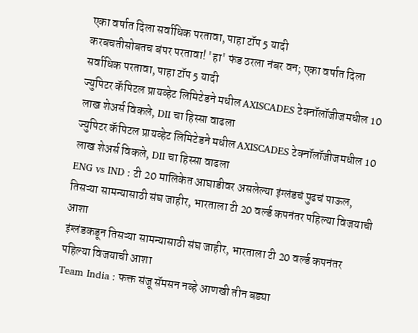एका वर्षात दिला सर्वाधिक परतावा, पाहा टॉप 5 यादी
करबचतीसोबतच बंपर परतावा! 'हा' फंड ठरला नंबर वन; एका वर्षात दिला सर्वाधिक परतावा, पाहा टॉप 5 यादी
ज्युपिटर कॅपिटल प्रायव्हेट लिमिटेडने मधील AXISCADES टेक्नॉलॉजीजमधील 10 लाख शेअर्स विकले, DII चा हिस्सा वाढला
ज्युपिटर कॅपिटल प्रायव्हेट लिमिटेडने मधील AXISCADES टेक्नॉलॉजीजमधील 10 लाख शेअर्स विकले, DII चा हिस्सा वाढला
ENG vs IND : टी 20 मालिकेत आघाडीवर असलेल्या इंग्लंडचं पुढचं पाऊल, तिसऱ्या सामन्यासाठी संघ जाहीर, भारताला टी 20 वर्ल्ड कपनंतर पहिल्या विजयाची आशा
इंग्लंडकडून तिसऱ्या सामन्यासाठी संघ जाहीर, भारताला टी 20 वर्ल्ड कपनंतर पहिल्या विजयाची आशा
Team India : फक्त संजू सॅमसन नव्हे आणखी तीन बड्या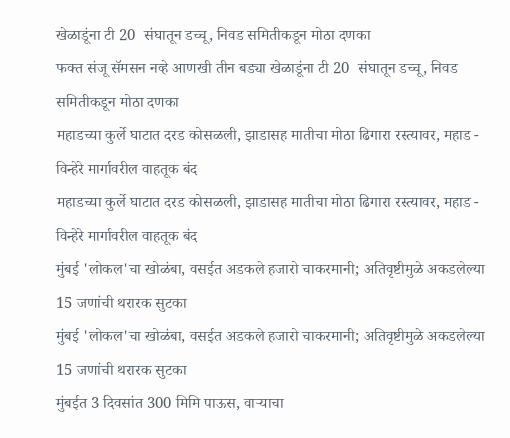खेळाडूंना टी 20  संघातून डच्चू, निवड समितीकडून मोठा दणका
फक्त संजू सॅमसन नव्हे आणखी तीन बड्या खेळाडूंना टी 20  संघातून डच्चू, निवड समितीकडून मोठा दणका
महाडच्या कुर्ले घाटात दरड कोसळली, झाडासह मातीचा मोठा ढिगारा रस्त्यावर, महाड - विन्हेरे मार्गावरील वाहतूक बंद
महाडच्या कुर्ले घाटात दरड कोसळली, झाडासह मातीचा मोठा ढिगारा रस्त्यावर, महाड - विन्हेरे मार्गावरील वाहतूक बंद
मुंबई 'लोकल'चा खोळंबा, वसईत अडकले हजारो चाकरमानी; अतिवृष्टीमुळे अकडलेल्या 15 जणांची थरारक सुटका
मुंबई 'लोकल'चा खोळंबा, वसईत अडकले हजारो चाकरमानी; अतिवृष्टीमुळे अकडलेल्या 15 जणांची थरारक सुटका
मुंबईत 3 दिवसांत 300 मिमि पाऊस, वाऱ्याचा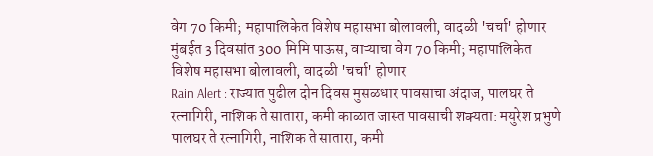वेग 70 किमी; महापालिकेत विशेष महासभा बोलावली, वादळी 'चर्चा' होणार
मुंबईत 3 दिवसांत 300 मिमि पाऊस, वाऱ्याचा वेग 70 किमी; महापालिकेत विशेष महासभा बोलावली, वादळी 'चर्चा' होणार
Rain Alert : राज्यात पुढील दोन दिवस मुसळधार पावसाचा अंदाज, पालघर ते रत्नागिरी, नाशिक ते सातारा, कमी काळात जास्त पावसाची शक्यता: मयुरेश प्रभुणे
पालघर ते रत्नागिरी, नाशिक ते सातारा, कमी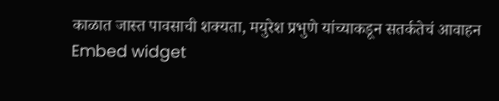काळात जास्त पावसाची शक्यता, मयुरेश प्रभुणे यांच्याकडून सतर्कतेचं आवाहन
Embed widget